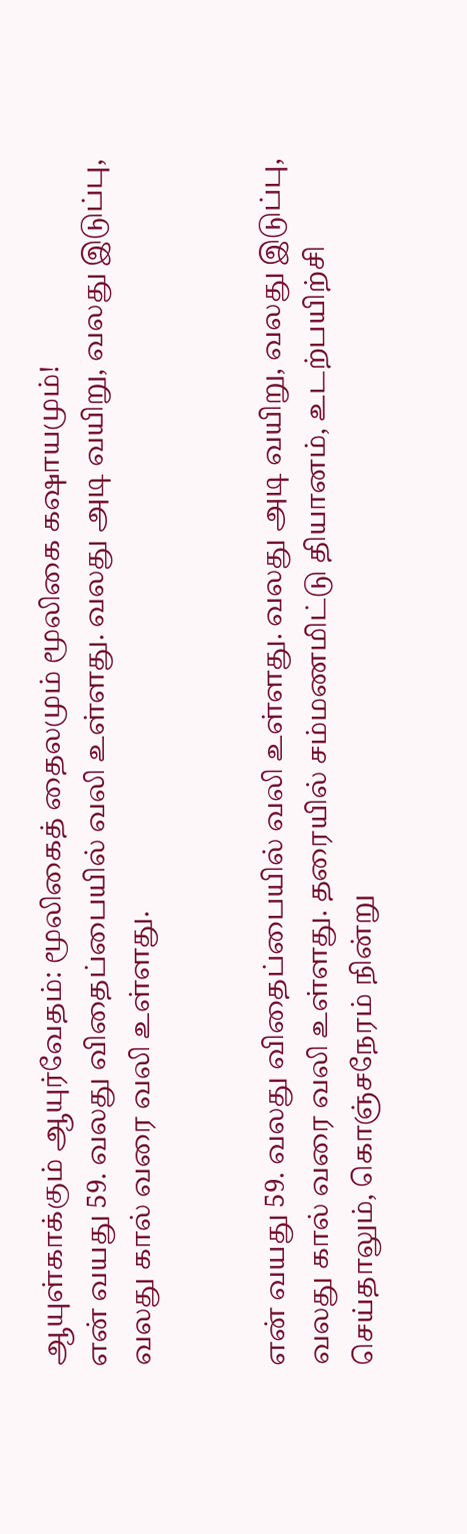ஆயுள்காக்கும் ஆயுர்வேதம்: மூலிகைத் தைலமும் மூலிகை கஷாயமும்!
என் வயது 59. வலது விதைப்பையில் வலி உள்ளது. வலது அடி வயிறு, வலது இடுப்பு, வலது கால் வரை வலி உள்ளது.


என் வயது 59. வலது விதைப்பையில் வலி உள்ளது. வலது அடி வயிறு, வலது இடுப்பு, வலது கால் வரை வலி உள்ளது. தரையில் சம்மணமிட்டு தியானம், உடற்பயிற்சி செய்தாலும், கொஞ்சநேரம் நின்று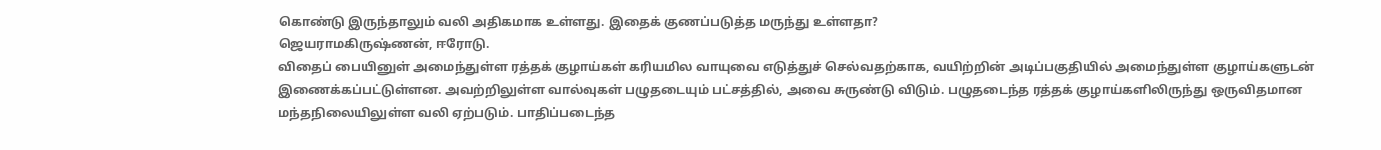கொண்டு இருந்தாலும் வலி அதிகமாக உள்ளது. இதைக் குணப்படுத்த மருந்து உள்ளதா?
ஜெயராமகிருஷ்ணன், ஈரோடு.
விதைப் பையினுள் அமைந்துள்ள ரத்தக் குழாய்கள் கரியமில வாயுவை எடுத்துச் செல்வதற்காக, வயிற்றின் அடிப்பகுதியில் அமைந்துள்ள குழாய்களுடன் இணைக்கப்பட்டுள்ளன. அவற்றிலுள்ள வால்வுகள் பழுதடையும் பட்சத்தில், அவை சுருண்டு விடும். பழுதடைந்த ரத்தக் குழாய்களிலிருந்து ஒருவிதமான மந்தநிலையிலுள்ள வலி ஏற்படும். பாதிப்படைந்த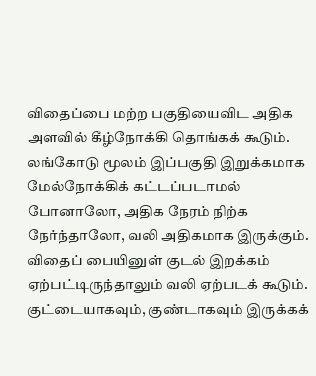விதைப்பை மற்ற பகுதியைவிட அதிக அளவில் கீழ்நோக்கி தொங்கக் கூடும். லங்கோடு மூலம் இப்பகுதி இறுக்கமாக மேல்நோக்கிக் கட்டப்படாமல் போனாலோ, அதிக நேரம் நிற்க நேர்ந்தாலோ, வலி அதிகமாக இருக்கும். விதைப் பையினுள் குடல் இறக்கம் ஏற்பட்டிருந்தாலும் வலி ஏற்படக் கூடும். குட்டையாகவும், குண்டாகவும் இருக்கக்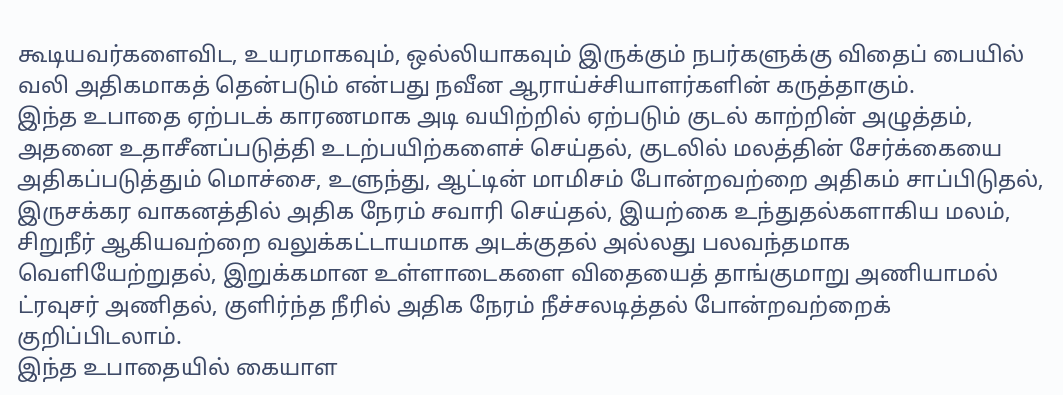கூடியவர்களைவிட, உயரமாகவும், ஒல்லியாகவும் இருக்கும் நபர்களுக்கு விதைப் பையில் வலி அதிகமாகத் தென்படும் என்பது நவீன ஆராய்ச்சியாளர்களின் கருத்தாகும்.
இந்த உபாதை ஏற்படக் காரணமாக அடி வயிற்றில் ஏற்படும் குடல் காற்றின் அழுத்தம், அதனை உதாசீனப்படுத்தி உடற்பயிற்களைச் செய்தல், குடலில் மலத்தின் சேர்க்கையை அதிகப்படுத்தும் மொச்சை, உளுந்து, ஆட்டின் மாமிசம் போன்றவற்றை அதிகம் சாப்பிடுதல், இருசக்கர வாகனத்தில் அதிக நேரம் சவாரி செய்தல், இயற்கை உந்துதல்களாகிய மலம், சிறுநீர் ஆகியவற்றை வலுக்கட்டாயமாக அடக்குதல் அல்லது பலவந்தமாக வெளியேற்றுதல், இறுக்கமான உள்ளாடைகளை விதையைத் தாங்குமாறு அணியாமல் ட்ரவுசர் அணிதல், குளிர்ந்த நீரில் அதிக நேரம் நீச்சலடித்தல் போன்றவற்றைக் குறிப்பிடலாம்.
இந்த உபாதையில் கையாள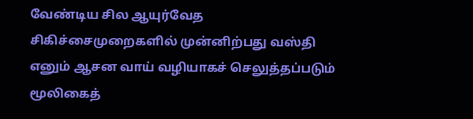வேண்டிய சில ஆயுர்வேத சிகிச்சைமுறைகளில் முன்னிற்பது வஸ்தி எனும் ஆசன வாய் வழியாகச் செலுத்தப்படும் மூலிகைத்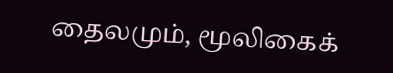தைலமும், மூலிகைக்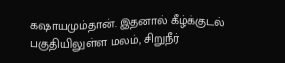கஷாயமும்தான். இதனால் கீழ்க்குடல் பகுதியிலுள்ள மலம், சிறுநீர்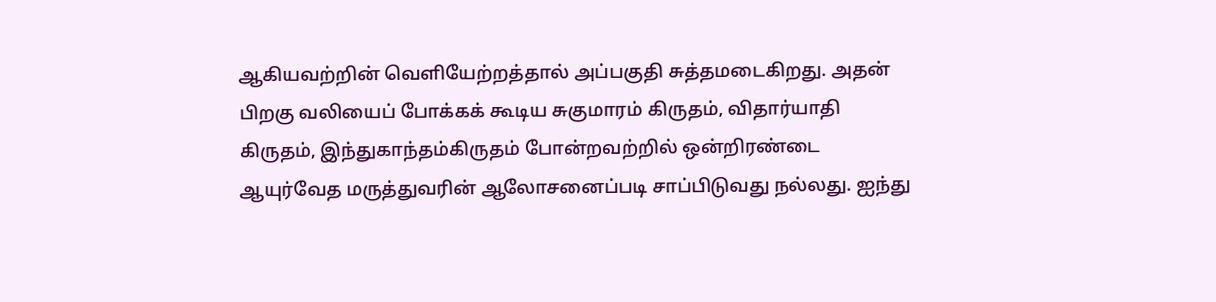ஆகியவற்றின் வெளியேற்றத்தால் அப்பகுதி சுத்தமடைகிறது. அதன் பிறகு வலியைப் போக்கக் கூடிய சுகுமாரம் கிருதம், விதார்யாதி கிருதம், இந்துகாந்தம்கிருதம் போன்றவற்றில் ஒன்றிரண்டை ஆயுர்வேத மருத்துவரின் ஆலோசனைப்படி சாப்பிடுவது நல்லது. ஐந்து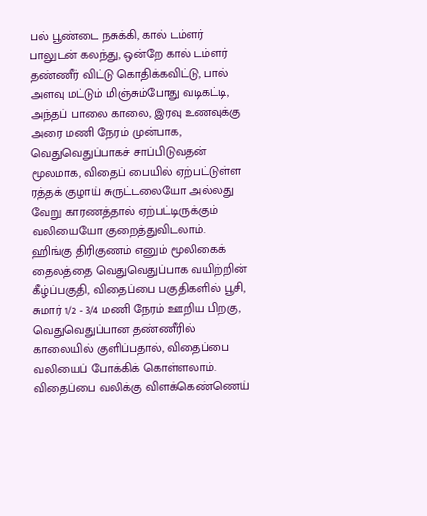பல் பூண்டை நசுக்கி, கால் டம்ளர் பாலுடன் கலந்து, ஒன்றே கால் டம்ளர் தண்ணீர் விட்டு கொதிக்கவிட்டு, பால் அளவு மட்டும் மிஞ்சும்போது வடிகட்டி, அந்தப் பாலை காலை, இரவு உணவுக்கு அரை மணி நேரம் முன்பாக, வெதுவெதுப்பாகச் சாப்பிடுவதன் மூலமாக, விதைப் பையில் ஏற்பட்டுள்ள ரத்தக் குழாய் சுருட்டலையோ அல்லது வேறு காரணத்தால் ஏற்பட்டிருக்கும் வலியையோ குறைத்துவிடலாம்.
ஹிங்கு திரிகுணம் எனும் மூலிகைக் தைலத்தை வெதுவெதுப்பாக வயிற்றின் கீழ்ப்பகுதி, விதைப்பை பகுதிகளில் பூசி, சுமார் 1/2 - 3/4 மணி நேரம் ஊறிய பிறகு, வெதுவெதுப்பான தண்ணீரில் காலையில் குளிப்பதால், விதைப்பை வலியைப் போக்கிக் கொள்ளலாம்.
விதைப்பை வலிக்கு விளக்கெண்ணெய்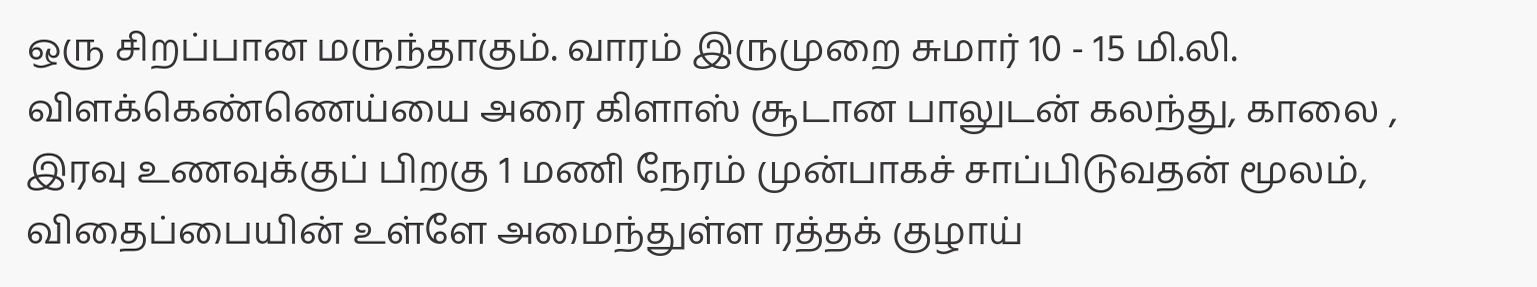ஒரு சிறப்பான மருந்தாகும். வாரம் இருமுறை சுமார் 10 - 15 மி.லி. விளக்கெண்ணெய்யை அரை கிளாஸ் சூடான பாலுடன் கலந்து, காலை , இரவு உணவுக்குப் பிறகு 1 மணி நேரம் முன்பாகச் சாப்பிடுவதன் மூலம், விதைப்பையின் உள்ளே அமைந்துள்ள ரத்தக் குழாய்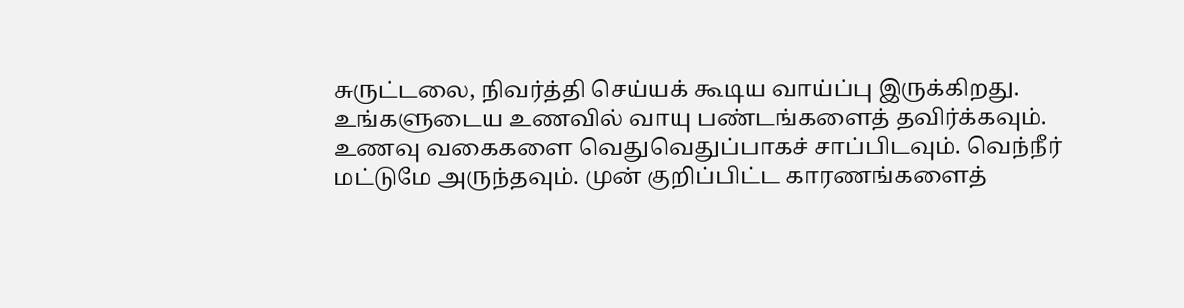சுருட்டலை, நிவர்த்தி செய்யக் கூடிய வாய்ப்பு இருக்கிறது.
உங்களுடைய உணவில் வாயு பண்டங்களைத் தவிர்க்கவும். உணவு வகைகளை வெதுவெதுப்பாகச் சாப்பிடவும். வெந்நீர் மட்டுமே அருந்தவும். முன் குறிப்பிட்ட காரணங்களைத்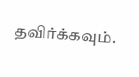தவிர்க்கவும்.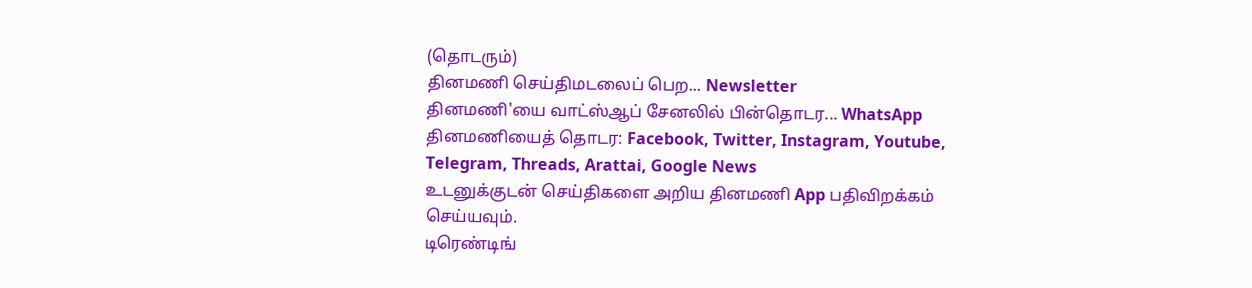(தொடரும்)
தினமணி செய்திமடலைப் பெற... Newsletter
தினமணி'யை வாட்ஸ்ஆப் சேனலில் பின்தொடர... WhatsApp
தினமணியைத் தொடர: Facebook, Twitter, Instagram, Youtube, Telegram, Threads, Arattai, Google News
உடனுக்குடன் செய்திகளை அறிய தினமணி App பதிவிறக்கம் செய்யவும்.
டிரெண்டிங்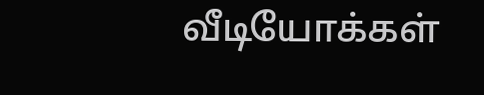வீடியோக்கள்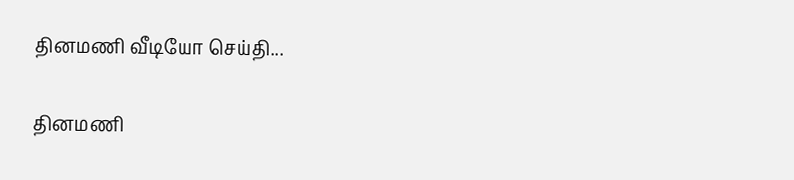தினமணி வீடியோ செய்தி...

தினமணி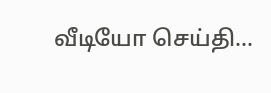வீடியோ செய்தி...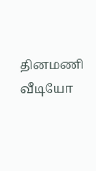தினமணி வீடியோ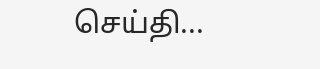செய்தி...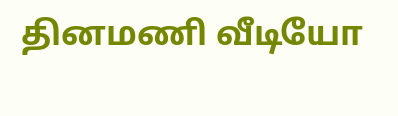தினமணி வீடியோ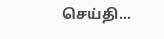செய்தி...